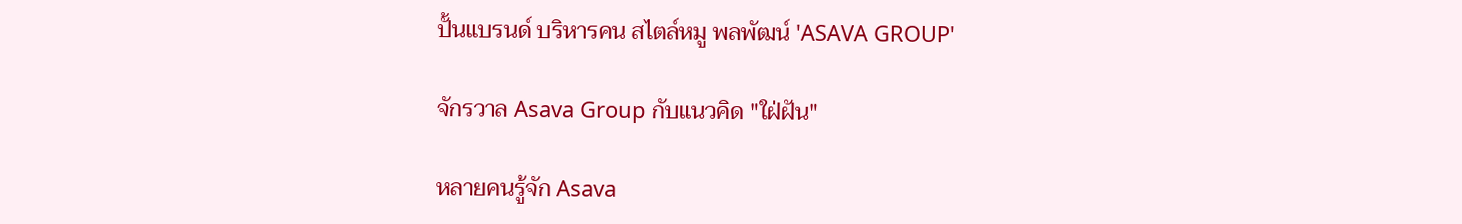ปั้นแบรนด์ บริหารคน สไตล์หมู พลพัฒน์ 'ASAVA GROUP'

จักรวาล Asava Group กับแนวคิด "ใฝ่ฝัน"

หลายคนรู้จัก Asava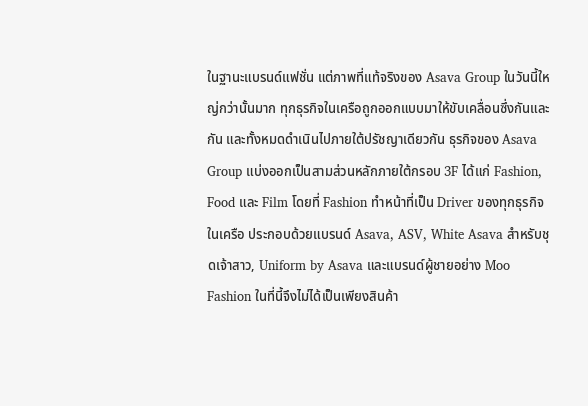ในฐานะแบรนด์แฟชั่น แต่ภาพที่แท้จริงของ Asava Group ในวันนี้ใหญ่กว่านั้นมาก ทุกธุรกิจในเครือถูกออกแบบมาให้ขับเคลื่อนซึ่งกันและกัน และทั้งหมดดำเนินไปภายใต้ปรัชญาเดียวกัน ธุรกิจของ Asava Group แบ่งออกเป็นสามส่วนหลักภายใต้กรอบ 3F ได้แก่ Fashion, Food และ Film โดยที่ Fashion ทำหน้าที่เป็น Driver ของทุกธุรกิจในเครือ ประกอบด้วยแบรนด์ Asava, ASV, White Asava สำหรับชุดเจ้าสาว, Uniform by Asava และแบรนด์ผู้ชายอย่าง Moo Fashion ในที่นี้จึงไม่ได้เป็นเพียงสินค้า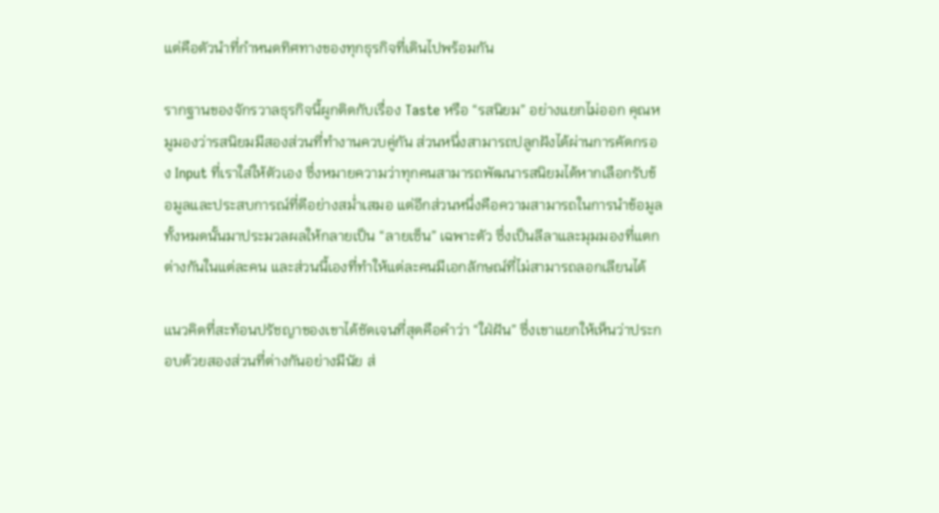แต่คือตัวนำที่กำหนดทิศทางของทุกธุรกิจที่เดินไปพร้อมกัน

รากฐานของจักรวาลธุรกิจนี้ผูกติดกับเรื่อง Taste หรือ “รสนิยม” อย่างแยกไม่ออก คุณหมูมองว่ารสนิยมมีสองส่วนที่ทำงานควบคู่กัน ส่วนหนึ่งสามารถปลูกฝังได้ผ่านการคัดกรอง Input ที่เราใส่ให้ตัวเอง ซึ่งหมายความว่าทุกคนสามารถพัฒนารสนิยมได้หากเลือกรับข้อมูลและประสบการณ์ที่ดีอย่างสม่ำเสมอ แต่อีกส่วนหนึ่งคือความสามารถในการนำข้อมูลทั้งหมดนั้นมาประมวลผลให้กลายเป็น “ลายเซ็น” เฉพาะตัว ซึ่งเป็นลีลาและมุมมองที่แตกต่างกันในแต่ละคน และส่วนนี้เองที่ทำให้แต่ละคนมีเอกลักษณ์ที่ไม่สามารถลอกเลียนได้

แนวคิดที่สะท้อนปรัชญาของเขาได้ชัดเจนที่สุดคือคำว่า “ใฝ่ฝัน” ซึ่งเขาแยกให้เห็นว่าประกอบด้วยสองส่วนที่ต่างกันอย่างมีนัย ส่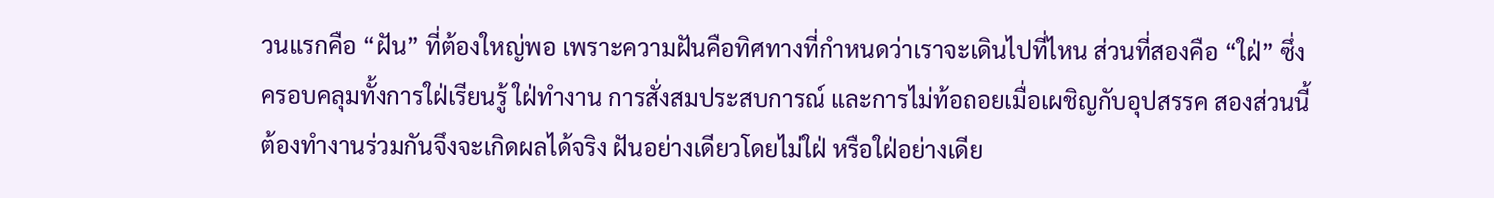วนแรกคือ “ฝัน” ที่ต้องใหญ่พอ เพราะความฝันคือทิศทางที่กำหนดว่าเราจะเดินไปที่ไหน ส่วนที่สองคือ “ใฝ่” ซึ่งครอบคลุมทั้งการใฝ่เรียนรู้ ใฝ่ทำงาน การสั่งสมประสบการณ์ และการไม่ท้อถอยเมื่อเผชิญกับอุปสรรค สองส่วนนี้ต้องทำงานร่วมกันจึงจะเกิดผลได้จริง ฝันอย่างเดียวโดยไม่ใฝ่ หรือใฝ่อย่างเดีย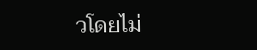วโดยไม่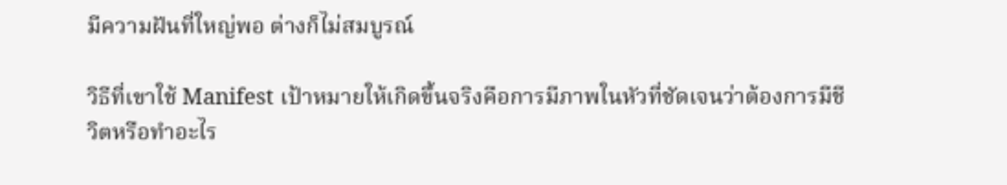มีความฝันที่ใหญ่พอ ต่างก็ไม่สมบูรณ์

วิธีที่เขาใช้ Manifest เป้าหมายให้เกิดขึ้นจริงคือการมีภาพในหัวที่ชัดเจนว่าต้องการมีชีวิตหรือทำอะไร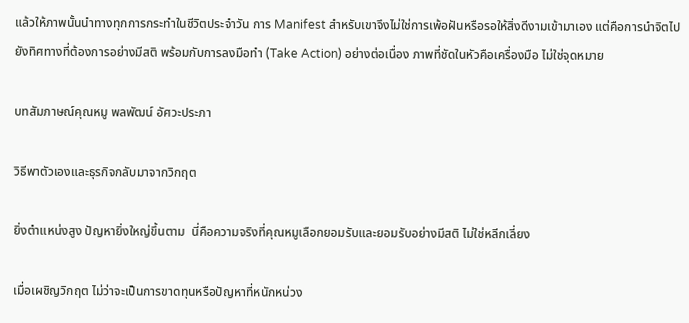แล้วให้ภาพนั้นนำทางทุกการกระทำในชีวิตประจำวัน การ Manifest สำหรับเขาจึงไม่ใช่การเพ้อฝันหรือรอให้สิ่งดีงามเข้ามาเอง แต่คือการนำจิตไปยังทิศทางที่ต้องการอย่างมีสติ พร้อมกับการลงมือทำ (Take Action) อย่างต่อเนื่อง ภาพที่ชัดในหัวคือเครื่องมือ ไม่ใช่จุดหมาย

บทสัมภาษณ์คุณหมู พลพัฒน์ อัศวะประภา

วิธีพาตัวเองและธุรกิจกลับมาจากวิกฤต

ยิ่งตำแหน่งสูง ปัญหายิ่งใหญ่ขึ้นตาม  นี่คือความจริงที่คุณหมูเลือกยอมรับและยอมรับอย่างมีสติ ไม่ใช่หลีกเลี่ยง

เมื่อเผชิญวิกฤต ไม่ว่าจะเป็นการขาดทุนหรือปัญหาที่หนักหน่วง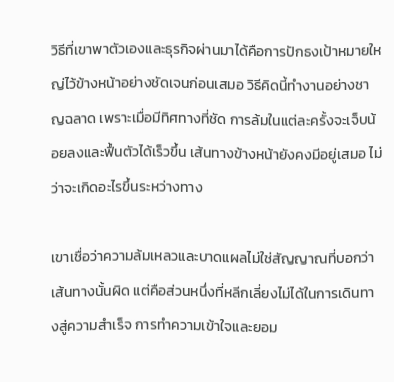วิธีที่เขาพาตัวเองและธุรกิจผ่านมาได้คือการปักธงเป้าหมายใหญ่ไว้ข้างหน้าอย่างชัดเจนก่อนเสมอ วิธีคิดนี้ทำงานอย่างชาญฉลาด เพราะเมื่อมีทิศทางที่ชัด การล้มในแต่ละครั้งจะเจ็บน้อยลงและฟื้นตัวได้เร็วขึ้น เส้นทางข้างหน้ายังคงมีอยู่เสมอ ไม่ว่าจะเกิดอะไรขึ้นระหว่างทาง

เขาเชื่อว่าความล้มเหลวและบาดแผลไม่ใช่สัญญาณที่บอกว่าเส้นทางนั้นผิด แต่คือส่วนหนึ่งที่หลีกเลี่ยงไม่ได้ในการเดินทางสู่ความสำเร็จ การทำความเข้าใจและยอม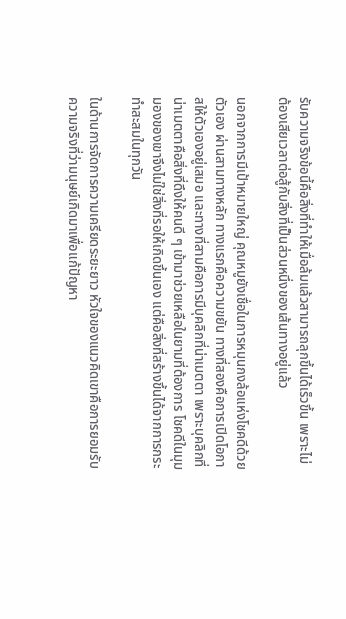รับความจริงข้อนี้คือสิ่งที่ทำให้เมื่อล้มแล้วสามารถลุกขึ้นได้เร็วขึ้น เพราะไม่ต้องเสียเวลาต่อสู้กับสิ่งที่เป็นส่วนหนึ่งของเส้นทางอยู่แล้ว

นอกจากการมีเป้าหมายใหญ่ คุณหมูยังเชื่อในการหมุนกงล้อแห่งโชคดีด้วยตัวเอง ผ่านสามทางหลัก ทางแรกคือความขยัน ทางที่สองคือการเปิดโอกาสให้ตัวเองอยู่เสมอ และทางที่สามคือการมีบุคลิกที่น่าเมตตา เพราะบุคลิกที่น่าเมตตาคือสิ่งที่ดึงให้คนดี ๆ เข้ามาช่วยเหลือในยามที่ต้องการ โชคดีในมุมมองของเขาจึงไม่ใช่สิ่งที่รอให้เกิดขึ้นเอง แต่คือสิ่งที่สร้างขึ้นได้จากการกระทำสะสมในทุกวัน

ในด้านการจัดการความเครียดระยะยาว หัวใจของแนวคิดเขาคือการยอมรับความจริงที่ว่ามนุษย์เกิดมาเพื่อแก้ปัญหา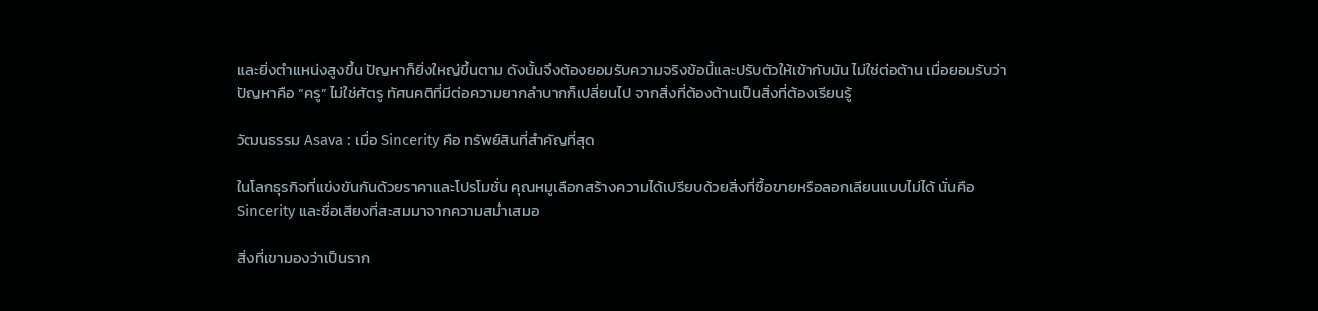และยิ่งตำแหน่งสูงขึ้น ปัญหาก็ยิ่งใหญ่ขึ้นตาม ดังนั้นจึงต้องยอมรับความจริงข้อนี้และปรับตัวให้เข้ากับมัน ไม่ใช่ต่อต้าน เมื่อยอมรับว่าปัญหาคือ “ครู” ไม่ใช่ศัตรู ทัศนคติที่มีต่อความยากลำบากก็เปลี่ยนไป จากสิ่งที่ต้องต้านเป็นสิ่งที่ต้องเรียนรู้

วัฒนธรรม Asava : เมื่อ Sincerity คือ ทรัพย์สินที่สำคัญที่สุด

ในโลกธุรกิจที่แข่งขันกันด้วยราคาและโปรโมชั่น คุณหมูเลือกสร้างความได้เปรียบด้วยสิ่งที่ซื้อขายหรือลอกเลียนแบบไม่ได้ นั่นคือ Sincerity และชื่อเสียงที่สะสมมาจากความสม่ำเสมอ

สิ่งที่เขามองว่าเป็นราก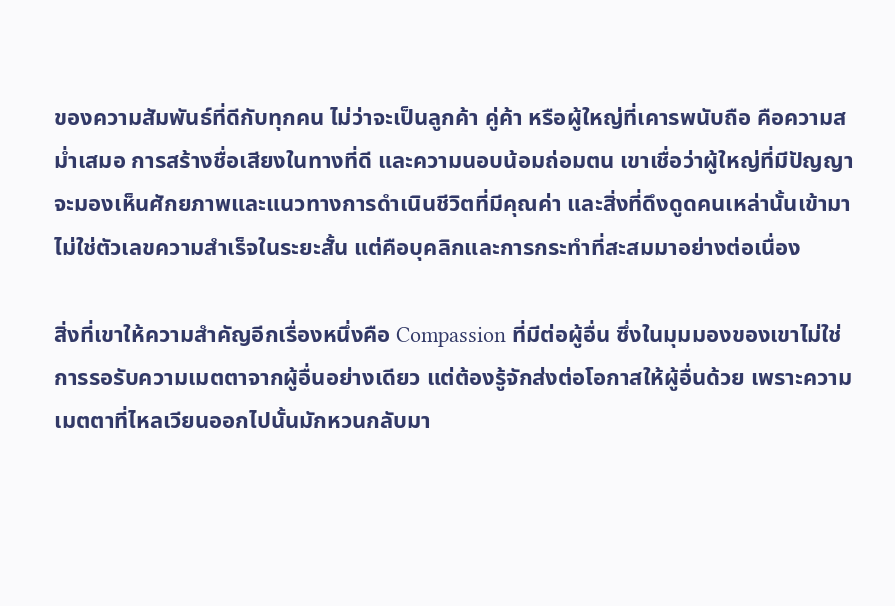ของความสัมพันธ์ที่ดีกับทุกคน ไม่ว่าจะเป็นลูกค้า คู่ค้า หรือผู้ใหญ่ที่เคารพนับถือ คือความสม่ำเสมอ การสร้างชื่อเสียงในทางที่ดี และความนอบน้อมถ่อมตน เขาเชื่อว่าผู้ใหญ่ที่มีปัญญาจะมองเห็นศักยภาพและแนวทางการดำเนินชีวิตที่มีคุณค่า และสิ่งที่ดึงดูดคนเหล่านั้นเข้ามาไม่ใช่ตัวเลขความสำเร็จในระยะสั้น แต่คือบุคลิกและการกระทำที่สะสมมาอย่างต่อเนื่อง

สิ่งที่เขาให้ความสำคัญอีกเรื่องหนึ่งคือ Compassion ที่มีต่อผู้อื่น ซึ่งในมุมมองของเขาไม่ใช่การรอรับความเมตตาจากผู้อื่นอย่างเดียว แต่ต้องรู้จักส่งต่อโอกาสให้ผู้อื่นด้วย เพราะความเมตตาที่ไหลเวียนออกไปนั้นมักหวนกลับมา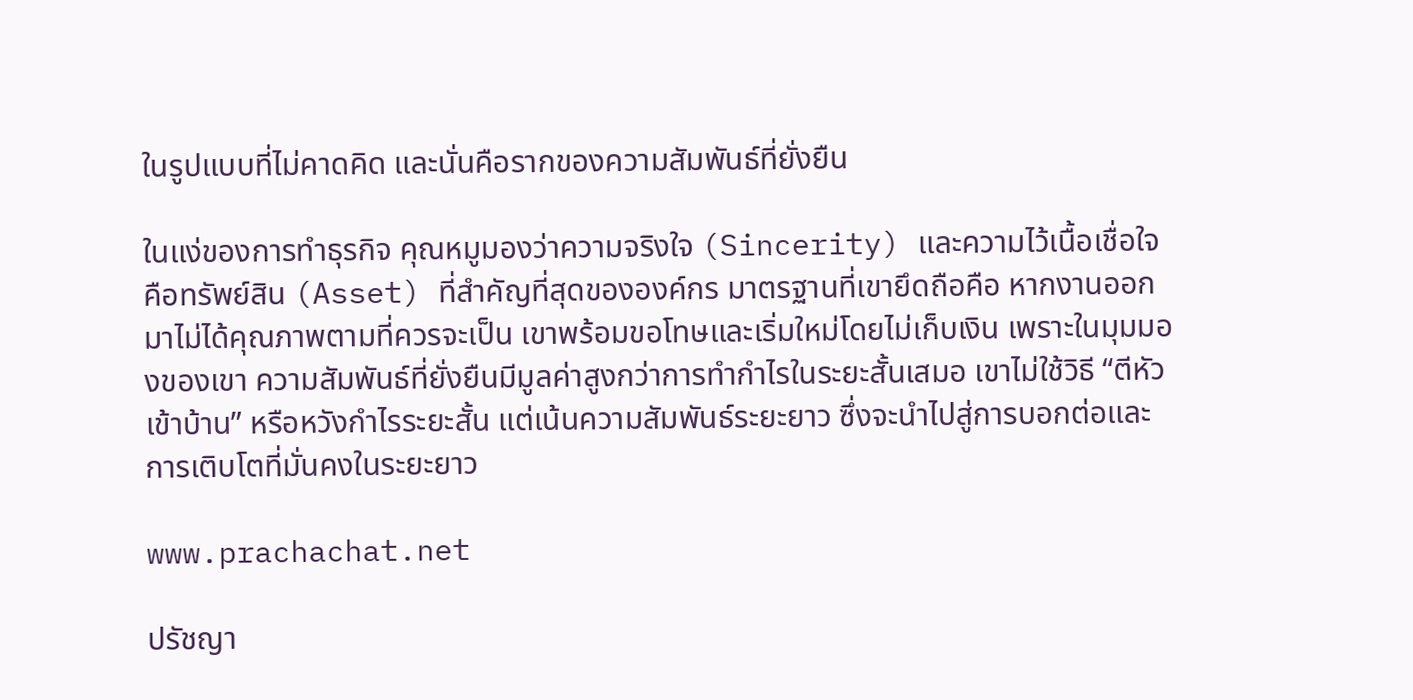ในรูปแบบที่ไม่คาดคิด และนั่นคือรากของความสัมพันธ์ที่ยั่งยืน

ในแง่ของการทำธุรกิจ คุณหมูมองว่าความจริงใจ (Sincerity) และความไว้เนื้อเชื่อใจคือทรัพย์สิน (Asset) ที่สำคัญที่สุดขององค์กร มาตรฐานที่เขายึดถือคือ หากงานออกมาไม่ได้คุณภาพตามที่ควรจะเป็น เขาพร้อมขอโทษและเริ่มใหม่โดยไม่เก็บเงิน เพราะในมุมมองของเขา ความสัมพันธ์ที่ยั่งยืนมีมูลค่าสูงกว่าการทำกำไรในระยะสั้นเสมอ เขาไม่ใช้วิธี “ตีหัวเข้าบ้าน” หรือหวังกำไรระยะสั้น แต่เน้นความสัมพันธ์ระยะยาว ซึ่งจะนำไปสู่การบอกต่อและการเติบโตที่มั่นคงในระยะยาว

www.prachachat.net

ปรัชญา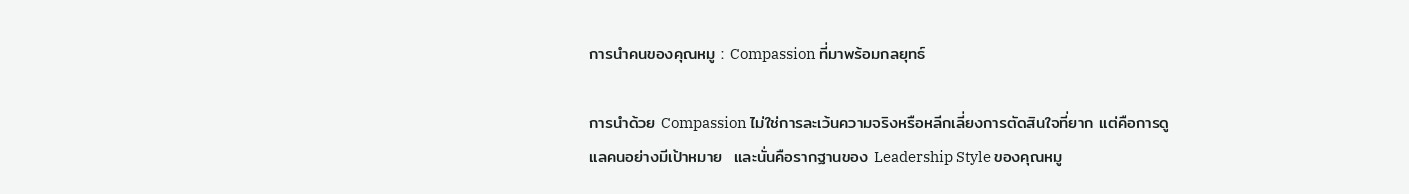การนำคนของคุณหมู : Compassion ที่มาพร้อมกลยุทธ์

การนำด้วย Compassion ไม่ใช่การละเว้นความจริงหรือหลีกเลี่ยงการตัดสินใจที่ยาก แต่คือการดูแลคนอย่างมีเป้าหมาย  และนั่นคือรากฐานของ Leadership Style ของคุณหมู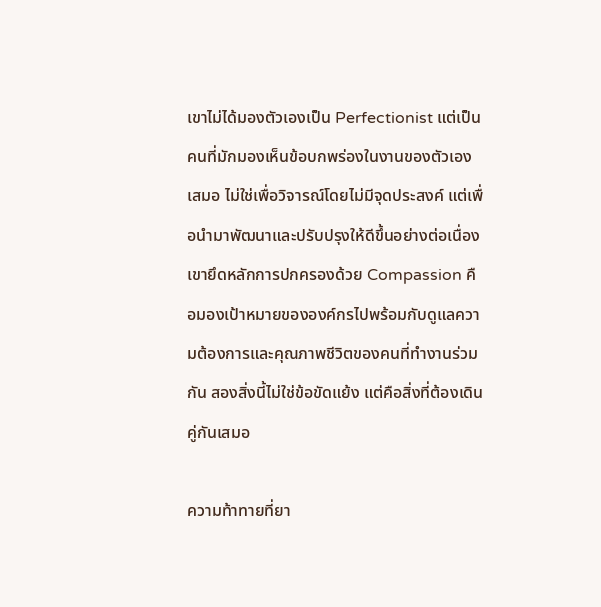เขาไม่ได้มองตัวเองเป็น Perfectionist แต่เป็นคนที่มักมองเห็นข้อบกพร่องในงานของตัวเองเสมอ ไม่ใช่เพื่อวิจารณ์โดยไม่มีจุดประสงค์ แต่เพื่อนำมาพัฒนาและปรับปรุงให้ดีขึ้นอย่างต่อเนื่อง เขายึดหลักการปกครองด้วย Compassion คือมองเป้าหมายขององค์กรไปพร้อมกับดูแลความต้องการและคุณภาพชีวิตของคนที่ทำงานร่วมกัน สองสิ่งนี้ไม่ใช่ข้อขัดแย้ง แต่คือสิ่งที่ต้องเดินคู่กันเสมอ

ความท้าทายที่ยา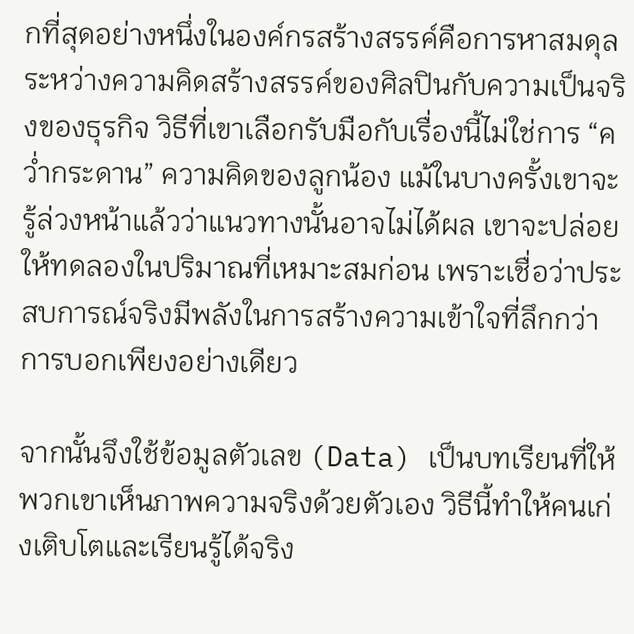กที่สุดอย่างหนึ่งในองค์กรสร้างสรรค์คือการหาสมดุลระหว่างความคิดสร้างสรรค์ของศิลปินกับความเป็นจริงของธุรกิจ วิธีที่เขาเลือกรับมือกับเรื่องนี้ไม่ใช่การ “คว่ำกระดาน” ความคิดของลูกน้อง แม้ในบางครั้งเขาจะรู้ล่วงหน้าแล้วว่าแนวทางนั้นอาจไม่ได้ผล เขาจะปล่อยให้ทดลองในปริมาณที่เหมาะสมก่อน เพราะเชื่อว่าประสบการณ์จริงมีพลังในการสร้างความเข้าใจที่ลึกกว่าการบอกเพียงอย่างเดียว

จากนั้นจึงใช้ข้อมูลตัวเลข (Data) เป็นบทเรียนที่ให้พวกเขาเห็นภาพความจริงด้วยตัวเอง วิธีนี้ทำให้คนเก่งเติบโตและเรียนรู้ได้จริง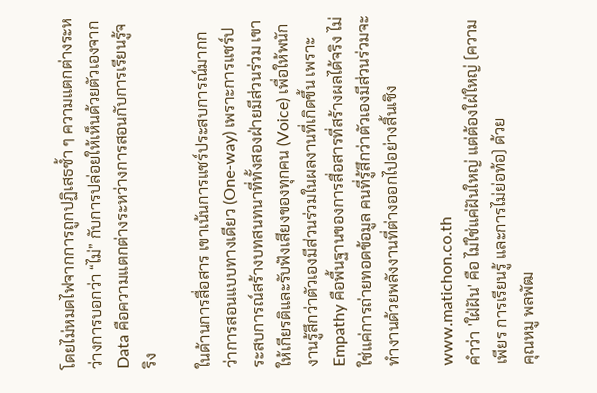โดยไม่หมดไฟจากการถูกปฏิเสธซ้ำ ๆ ความแตกต่างระหว่างการบอกว่า “ไม่” กับการปล่อยให้เห็นด้วยตัวเองจาก Data คือความแตกต่างระหว่างการสอนกับการเรียนรู้จริง

ในด้านการสื่อสาร เขาเน้นการแชร์ประสบการณ์มากกว่าการสอนแบบทางเดียว (One-way) เพราะการแชร์ประสบการณ์สร้างบทสนทนาที่ทั้งสองฝ่ายมีส่วนร่วม เขาให้เกียรติและรับฟังเสียงของทุกคน (Voice) เพื่อให้พนักงานรู้สึกว่าตัวเองมีส่วนร่วมในผลงานที่เกิดขึ้น เพราะ Empathy คือพื้นฐานของการสื่อสารที่สร้างผลได้จริง ไม่ใช่แค่การถ่ายทอดข้อมูล คนที่รู้สึกว่าตัวเองมีส่วนร่วมจะทำงานด้วยพลังงานที่ต่างออกไปอย่างสิ้นเชิง

www.matichon.co.th
คำว่า 'ใฝ่ฝัน' คือ ไม่ใช่แค่ฝันใหญ่ แต่ต้องใฝ่ใหญ่ (ความเพียร การเรียนรู้ และการไม่ย่อท้อ) ด้วย
คุณหมู พลพัฒ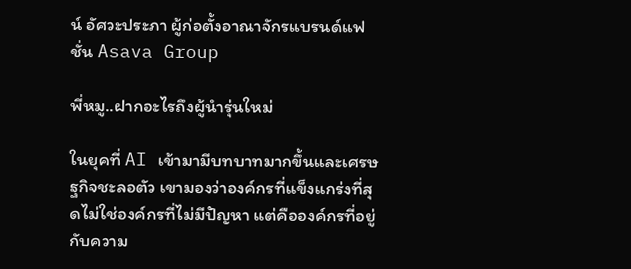น์ อัศวะประภา ผู้ก่อตั้งอาณาจักรแบรนด์แฟชั่น Asava Group

พี่หมู..ฝากอะไรถึงผู้นำรุ่นใหม่

ในยุคที่ AI เข้ามามีบทบาทมากขึ้นและเศรษฐกิจชะลอตัว เขามองว่าองค์กรที่แข็งแกร่งที่สุดไม่ใช่องค์กรที่ไม่มีปัญหา แต่คือองค์กรที่อยู่กับความ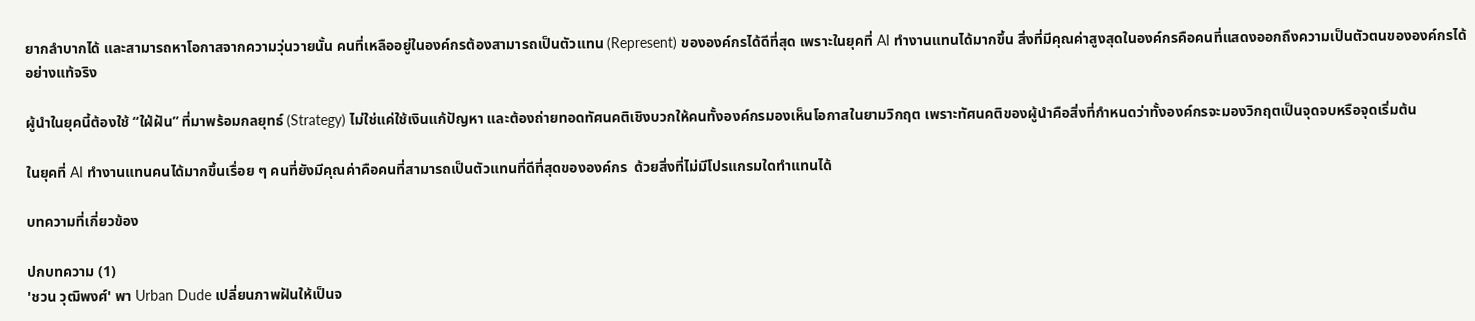ยากลำบากได้ และสามารถหาโอกาสจากความวุ่นวายนั้น คนที่เหลืออยู่ในองค์กรต้องสามารถเป็นตัวแทน (Represent) ขององค์กรได้ดีที่สุด เพราะในยุคที่ AI ทำงานแทนได้มากขึ้น สิ่งที่มีคุณค่าสูงสุดในองค์กรคือคนที่แสดงออกถึงความเป็นตัวตนขององค์กรได้อย่างแท้จริง

ผู้นำในยุคนี้ต้องใช้ “ใฝ่ฝัน” ที่มาพร้อมกลยุทธ์ (Strategy) ไม่ใช่แค่ใช้เงินแก้ปัญหา และต้องถ่ายทอดทัศนคติเชิงบวกให้คนทั้งองค์กรมองเห็นโอกาสในยามวิกฤต เพราะทัศนคติของผู้นำคือสิ่งที่กำหนดว่าทั้งองค์กรจะมองวิกฤตเป็นจุดจบหรือจุดเริ่มต้น

ในยุคที่ AI ทำงานแทนคนได้มากขึ้นเรื่อย ๆ คนที่ยังมีคุณค่าคือคนที่สามารถเป็นตัวแทนที่ดีที่สุดขององค์กร  ด้วยสิ่งที่ไม่มีโปรแกรมใดทำแทนได้

บทความที่เกี่ยวข้อง

ปกบทความ (1)
'ชวน วุฒิพงศ์' พา Urban Dude เปลี่ยนภาพฝันให้เป็นจ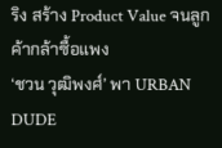ริง สร้าง Product Value จนลูกค้ากล้าซื้อแพง
‘ชวน วุฒิพงศ์’ พา URBAN DUDE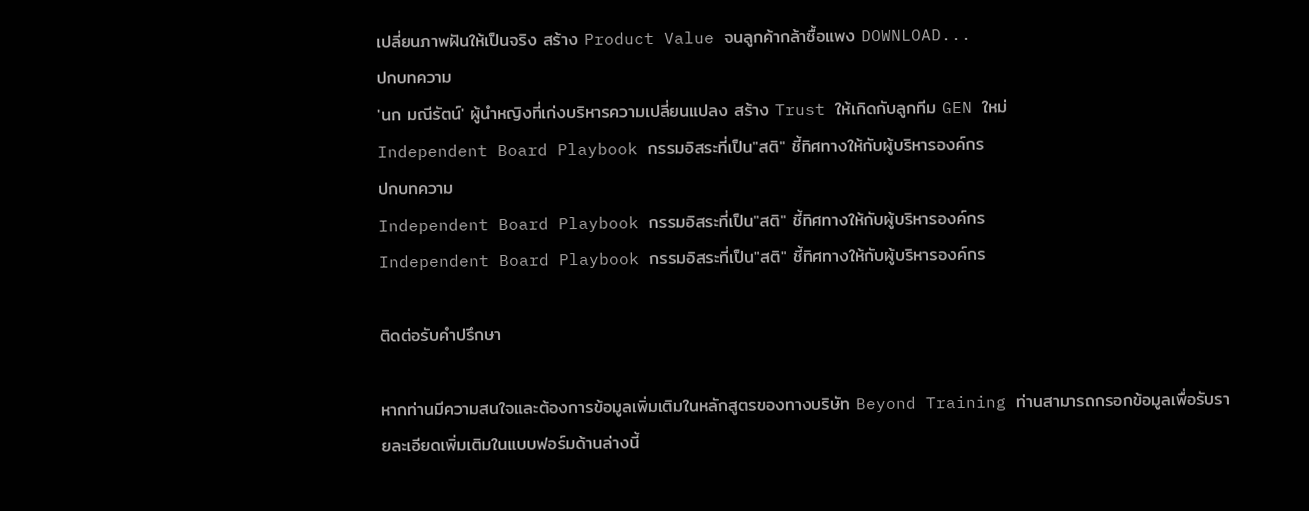เปลี่ยนภาพฝันให้เป็นจริง สร้าง Product Value จนลูกค้ากล้าซื้อแพง DOWNLOAD...
ปกบทความ
'นก มณีรัตน์' ผู้นำหญิงที่เก่งบริหารความเปลี่ยนแปลง สร้าง Trust ให้เกิดกับลูกทีม GEN ใหม่
Independent Board Playbook กรรมอิสระที่เป็น"สติ" ชี้ทิศทางให้กับผู้บริหารองค์กร
ปกบทความ
Independent Board Playbook กรรมอิสระที่เป็น"สติ" ชี้ทิศทางให้กับผู้บริหารองค์กร
Independent Board Playbook กรรมอิสระที่เป็น"สติ" ชี้ทิศทางให้กับผู้บริหารองค์กร

ติดต่อรับคำปรึกษา

หากท่านมีความสนใจและต้องการข้อมูลเพิ่มเติมในหลักสูตรของทางบริษัท Beyond Training ท่านสามารถกรอกข้อมูลเพื่อรับรายละเอียดเพิ่มเติมในแบบฟอร์มด้านล่างนี้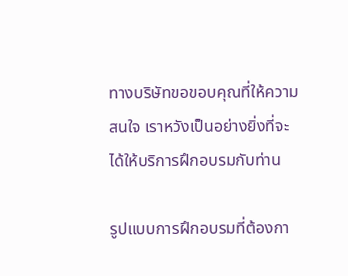ทางบริษัทขอขอบคุณที่ให้ความสนใจ เราหวังเป็นอย่างยิ่งที่จะได้ให้บริการฝึกอบรมกับท่าน

รูปแบบการฝึกอบรมที่ต้องกา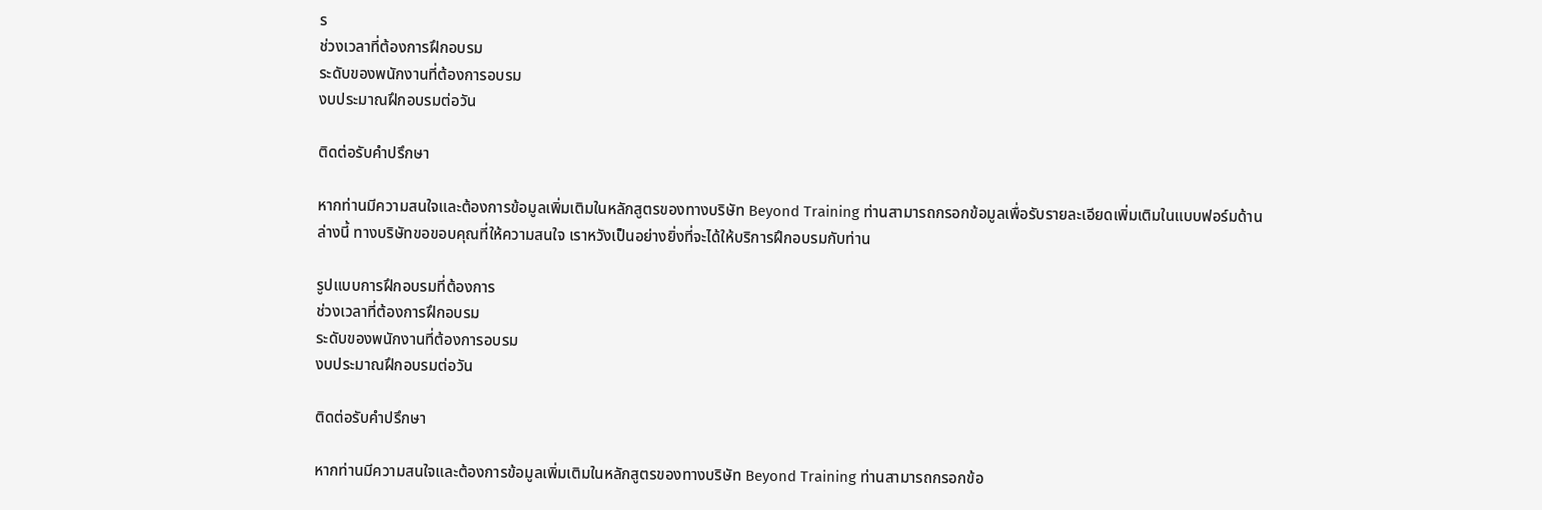ร
ช่วงเวลาที่ต้องการฝึกอบรม
ระดับของพนักงานที่ต้องการอบรม
งบประมาณฝึกอบรมต่อวัน

ติดต่อรับคำปรึกษา

หากท่านมีความสนใจและต้องการข้อมูลเพิ่มเติมในหลักสูตรของทางบริษัท Beyond Training ท่านสามารถกรอกข้อมูลเพื่อรับรายละเอียดเพิ่มเติมในแบบฟอร์มด้านล่างนี้ ทางบริษัทขอขอบคุณที่ให้ความสนใจ เราหวังเป็นอย่างยิ่งที่จะได้ให้บริการฝึกอบรมกับท่าน

รูปแบบการฝึกอบรมที่ต้องการ
ช่วงเวลาที่ต้องการฝึกอบรม
ระดับของพนักงานที่ต้องการอบรม
งบประมาณฝึกอบรมต่อวัน

ติดต่อรับคำปรึกษา

หากท่านมีความสนใจและต้องการข้อมูลเพิ่มเติมในหลักสูตรของทางบริษัท Beyond Training ท่านสามารถกรอกข้อ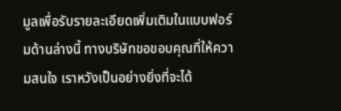มูลเพื่อรับรายละเอียดเพิ่มเติมในแบบฟอร์มด้านล่างนี้ ทางบริษัทขอขอบคุณที่ให้ความสนใจ เราหวังเป็นอย่างยิ่งที่จะได้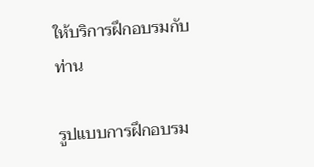ให้บริการฝึกอบรมกับท่าน

รูปแบบการฝึกอบรม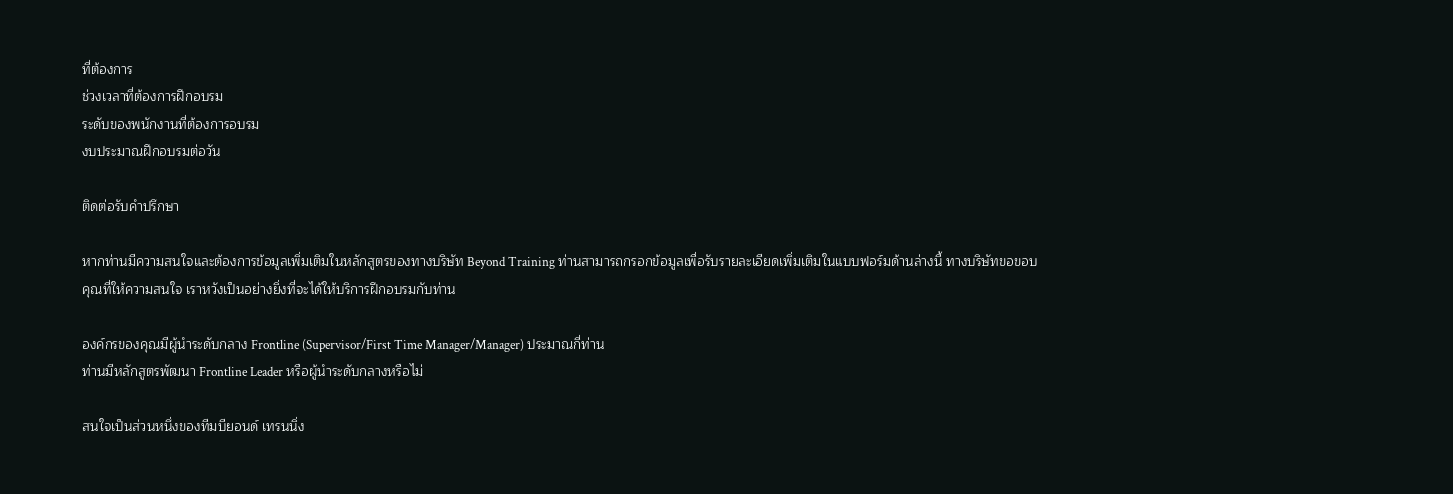ที่ต้องการ
ช่วงเวลาที่ต้องการฝึกอบรม
ระดับของพนักงานที่ต้องการอบรม
งบประมาณฝึกอบรมต่อวัน

ติดต่อรับคำปรึกษา

หากท่านมีความสนใจและต้องการข้อมูลเพิ่มเติมในหลักสูตรของทางบริษัท Beyond Training ท่านสามารถกรอกข้อมูลเพื่อรับรายละเอียดเพิ่มเติมในแบบฟอร์มด้านล่างนี้ ทางบริษัทขอขอบคุณที่ให้ความสนใจ เราหวังเป็นอย่างยิ่งที่จะได้ให้บริการฝึกอบรมกับท่าน

องค์กรของคุณมีผู้นำระดับกลาง Frontline (Supervisor/First Time Manager/Manager) ประมาณกี่ท่าน
ท่านมีหลักสูตรพัฒนา Frontline Leader หรือผู้นำระดับกลางหรือไม่

สนใจเป็นส่วนหนึ่งของทีมบียอนด์ เทรนนิ่ง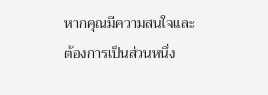หากคุณมีความสนใจและต้องการเป็นส่วนหนึ่ง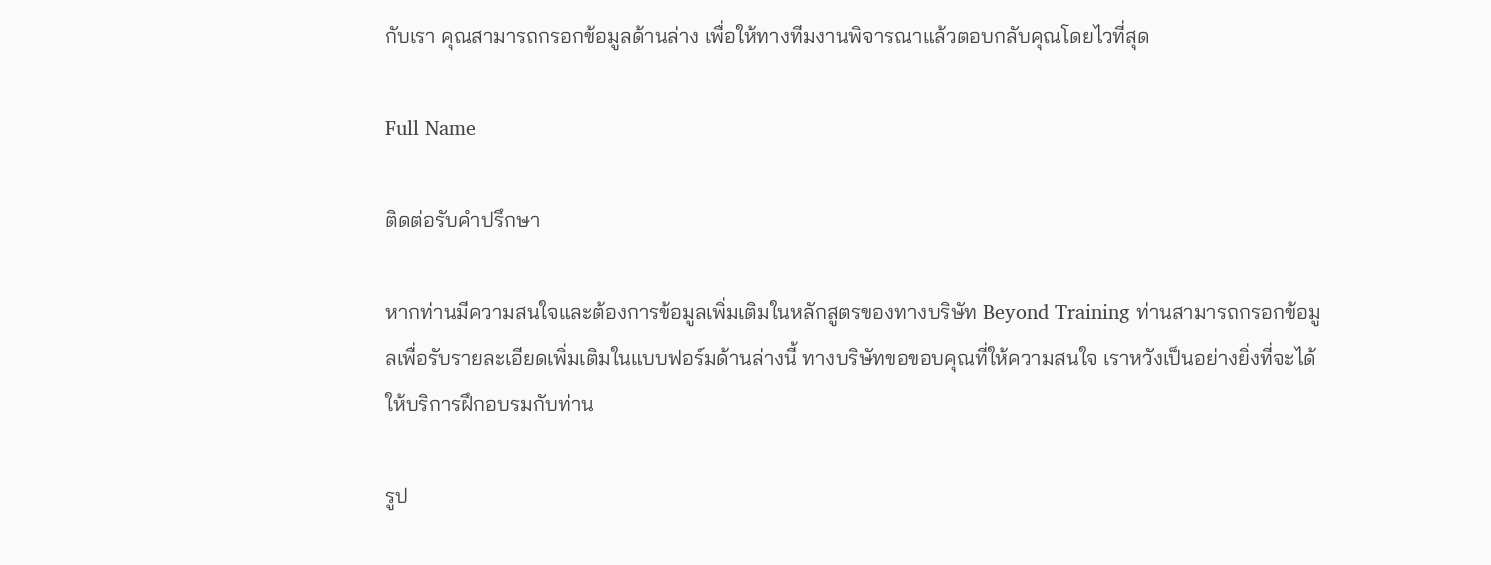กับเรา คุณสามารถกรอกข้อมูลด้านล่าง เพื่อให้ทางทีมงานพิจารณาแล้วตอบกลับคุณโดยไวที่สุด

Full Name

ติดต่อรับคำปรึกษา

หากท่านมีความสนใจและต้องการข้อมูลเพิ่มเติมในหลักสูตรของทางบริษัท Beyond Training ท่านสามารถกรอกข้อมูลเพื่อรับรายละเอียดเพิ่มเติมในแบบฟอร์มด้านล่างนี้ ทางบริษัทขอขอบคุณที่ให้ความสนใจ เราหวังเป็นอย่างยิ่งที่จะได้ให้บริการฝึกอบรมกับท่าน

รูป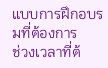แบบการฝึกอบรมที่ต้องการ
ช่วงเวลาที่ต้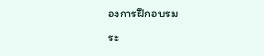องการฝึกอบรม
ระ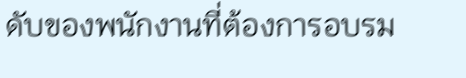ดับของพนักงานที่ต้องการอบรม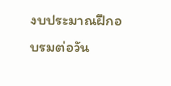งบประมาณฝึกอบรมต่อวัน